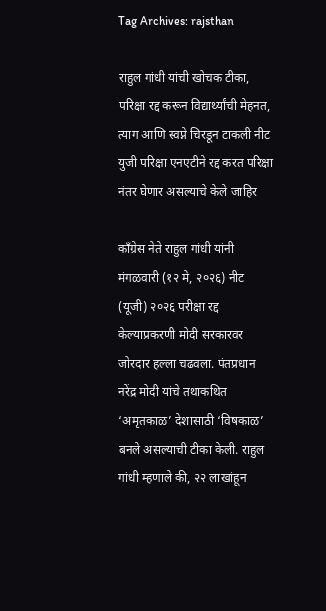Tag Archives: rajsthan

राहुल गांधी यांची खोचक टीका, परिक्षा रद्द करून विद्यार्थ्यांची मेहनत, त्याग आणि स्वप्ने चिरडून टाकली नीट युजी परिक्षा एनएटीने रद्द करत परिक्षा नंतर घेणार असल्याचे केले जाहिर

काँग्रेस नेते राहुल गांधी यांनी मंगळवारी (१२ मे, २०२६) नीट (यूजी) २०२६ परीक्षा रद्द केल्याप्रकरणी मोदी सरकारवर जोरदार हल्ला चढवला. पंतप्रधान नरेंद्र मोदी यांचे तथाकथित ‘अमृतकाळ’ देशासाठी ‘विषकाळ’ बनले असल्याची टीका केली. राहुल गांधी म्हणाले की, २२ लाखांहून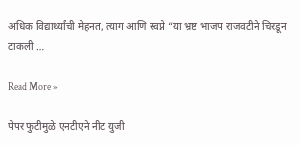अधिक विद्यार्थ्यांची मेहनत, त्याग आणि स्वप्ने “या भ्रष्ट भाजप राजवटीने चिरडून टाकली …

Read More »

पेपर फुटीमुळे एनटीएने नीट युजी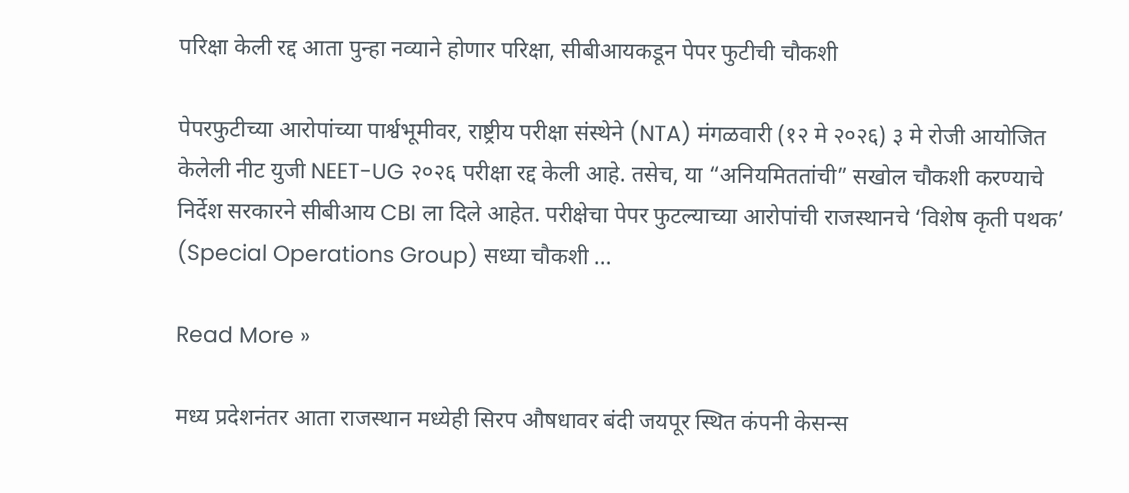परिक्षा केली रद्द आता पुन्हा नव्याने होणार परिक्षा, सीबीआयकडून पेपर फुटीची चौकशी

पेपरफुटीच्या आरोपांच्या पार्श्वभूमीवर, राष्ट्रीय परीक्षा संस्थेने (NTA) मंगळवारी (१२ मे २०२६) ३ मे रोजी आयोजित केलेली नीट युजी NEET-UG २०२६ परीक्षा रद्द केली आहे. तसेच, या “अनियमिततांची” सखोल चौकशी करण्याचे निर्देश सरकारने सीबीआय CBI ला दिले आहेत. परीक्षेचा पेपर फुटल्याच्या आरोपांची राजस्थानचे ‘विशेष कृती पथक’ (Special Operations Group) सध्या चौकशी …

Read More »

मध्य प्रदेशनंतर आता राजस्थान मध्येही सिरप औषधावर बंदी जयपूर स्थित कंपनी केसन्स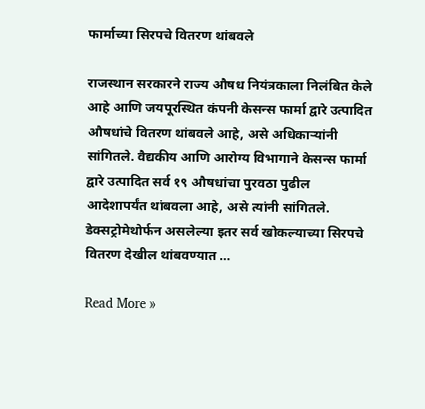फार्माच्या सिरपचे वितरण थांबवले

राजस्थान सरकारने राज्य औषध नियंत्रकाला निलंबित केले आहे आणि जयपूरस्थित कंपनी केसन्स फार्मा द्वारे उत्पादित औषधांचे वितरण थांबवले आहे, असे अधिकाऱ्यांनी सांगितले. वैद्यकीय आणि आरोग्य विभागाने केसन्स फार्मा द्वारे उत्पादित सर्व १९ औषधांचा पुरवठा पुढील आदेशापर्यंत थांबवला आहे, असे त्यांनी सांगितले. डेक्सट्रोमेथोर्फन असलेल्या इतर सर्व खोकल्याच्या सिरपचे वितरण देखील थांबवण्यात …

Read More »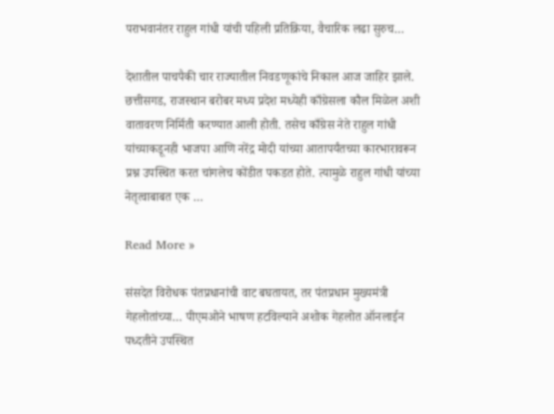पराभवानंतर राहुल गांधी यांची पहिली प्रतिक्रिया, वैचारिक लढा सुरुच…

देशातील पाचपैकी चार राज्यातील निवडणूकांचे निकाल आज जाहिर झाले. छत्तीसगड, राजस्थान बरोबर मध्य प्रदेश मध्येही काँग्रेसला कौल मिळेल अशी वातावरण निर्मिती करण्यात आली होती. तसेच काँग्रेस नेते राहुल गांधी यांच्याकडूनही भाजपा आणि नरेंद्र मोदी यांच्या आतापर्यंतच्या कारभारावरून प्रश्न उपस्थित करत चांगलेच कोंडीत पकडत होते. त्यामुळे राहुल गांधी यांच्या नेतृत्वाबाबत एक …

Read More »

संसदेत विरोधक पंतप्रधानांची वाट बघतायत, तर पंतप्रधान मुख्यमंत्री गेहलोतांच्या… पीएमओने भाषण हटविल्याने अशोक गेहलोत ऑनलाईन पध्दतीने उपस्थित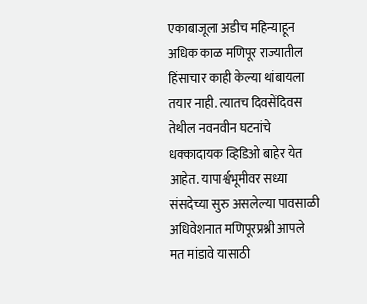एकाबाजूला अडीच महिन्याहून अधिक काळ मणिपूर राज्यातील हिंसाचार काही केल्या थांबायला तयार नाही. त्यातच दिवसेंदिवस तेथील नवनवीन घटनांचे धक्कादायक व्हिडिओ बाहेर येत आहेत. यापार्श्वभूमीवर सध्या संसदेच्या सुरु असलेल्या पावसाळी अधिवेशनात मणिपूरप्रश्नी आपले मत मांडावे यासाठी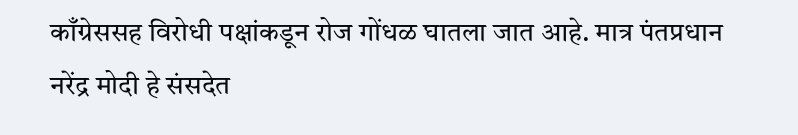काँग्रेससह विरोधी पक्षांकडून रोज गोंधळ घातला जात आहे. मात्र पंतप्रधान नरेंद्र मोदी हे संसदेत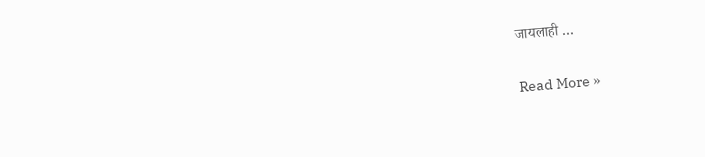जायलाही …

Read More »